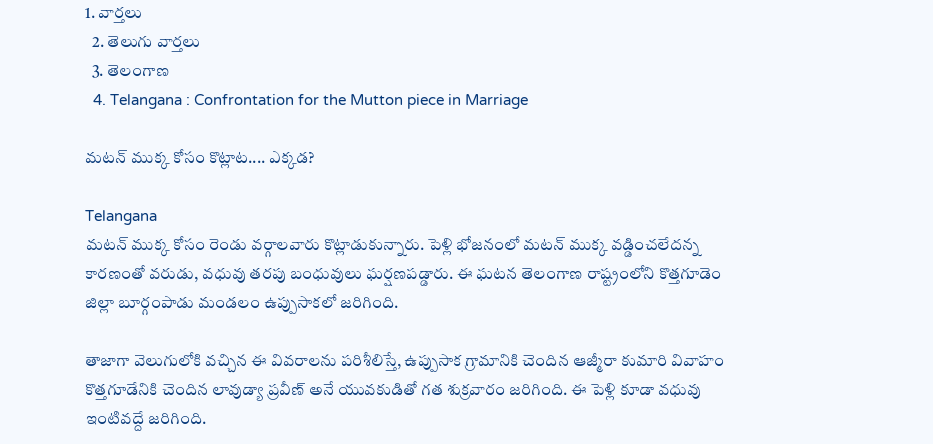1. వార్తలు
  2. తెలుగు వార్తలు
  3. తెలంగాణ
  4. Telangana : Confrontation for the Mutton piece in Marriage

మటన్ ముక్క కోసం కొట్లాట.... ఎక్కడ?

Telangana
మటన్ ముక్క కోసం రెండు వర్గాలవారు కొట్లాడుకున్నారు. పెళ్లి భోజనంలో మటన్ ముక్క వడ్డించలేదన్న కారణంతో వరుడు, వధువు తరపు బంధువులు ఘర్షణపడ్డారు. ఈ ఘటన తెలంగాణ రాష్ట్రంలోని కొత్తగూడెం జిల్లా బూర్గంపాడు మండలం ఉప్పుసాకలో జరిగింది.

తాజాగా వెలుగులోకి వచ్చిన ఈ వివరాలను పరిశీలిస్తే, ఉప్పుసాక గ్రామానికి చెందిన ఆజ్మీరా కుమారి వివాహం కొత్తగూడేనికి చెందిన లావుడ్యా ప్రవీణ్‌ అనే యువకుడితో గత శుక్రవారం జరిగింది. ఈ పెళ్లి కూడా వధువు ఇంటివద్దే జరిగింది.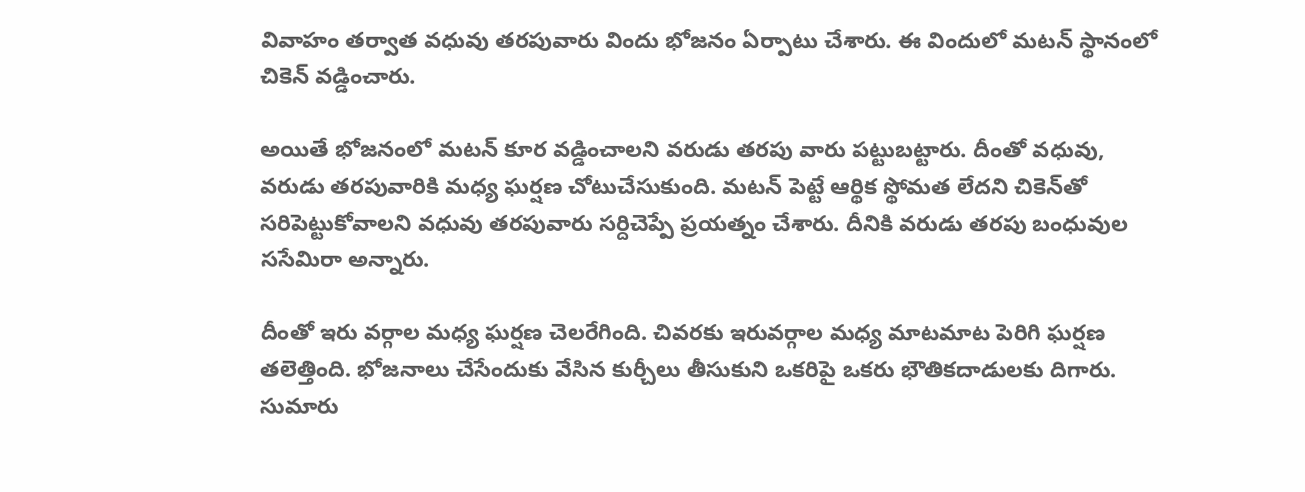వివాహం తర్వాత వధువు తరపువారు విందు భోజనం ఏర్పాటు చేశారు. ఈ విందులో మటన్ స్థానంలో చికెన్ వడ్డించారు.

అయితే భోజనంలో మటన్ కూర వడ్డించాలని వరుడు తరపు వారు పట్టుబట్టారు. దీంతో వధువు, వరుడు తరపువారికి మధ్య ఘర్షణ చోటుచేసుకుంది. మటన్‌ పెట్టే ఆర్థిక స్థోమత లేదని చికెన్‌తో సరిపెట్టుకోవాలని వధువు తరపువారు సర్దిచెప్పే ప్రయత్నం చేశారు. దీనికి వరుడు తరపు బంధువుల ససేమిరా అన్నారు.

దీంతో ఇరు వర్గాల మధ్య ఘర్షణ చెలరేగింది. చివరకు ఇరువర్గాల మధ్య మాటమాట పెరిగి ఘర్షణ తలెత్తింది. భోజనాలు చేసేందుకు వేసిన కుర్చీలు తీసుకుని ఒకరిపై ఒకరు భౌతికదాడులకు దిగారు. సుమారు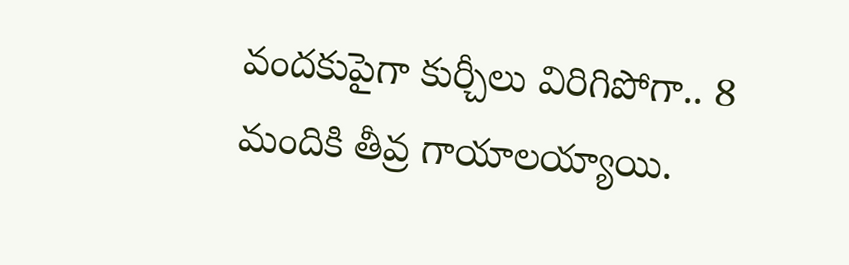వందకుపైగా కుర్చీలు విరిగిపోగా.. 8 మందికి తీవ్ర గాయాలయ్యాయి.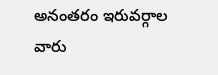అనంతరం ఇరువర్గాల వారు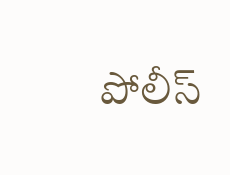పోలీస్‌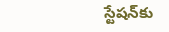స్టేషన్‌కు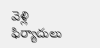వెళ్లి ఫిర్యాదులు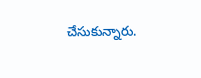చేసుకున్నారు.